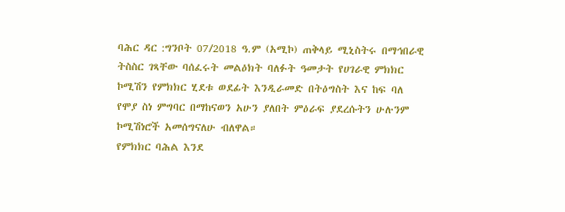ባሕር ዳር :ግንቦት 07/2018 ዓ.ም (አሚኮ) ጠቅላይ ሚኒስትሩ በማኅበራዊ ትስስር ገጻቸው ባሰፈሩት መልዕክት ባለፉት ዓመታት የሀገራዊ ምክክር ኮሚሽን የምክክር ሂደቱ ወደፊት እንዲራመድ በትዕግስት እና ከፍ ባለ የሞያ ስነ ምግባር በማከናወን አሁን ያለበት ምዕራፍ ያደረሱትን ሁሉንም ኮሚሽነሮች አመሰግናለሁ ብለዋል።
የምክክር ባሕል እንደ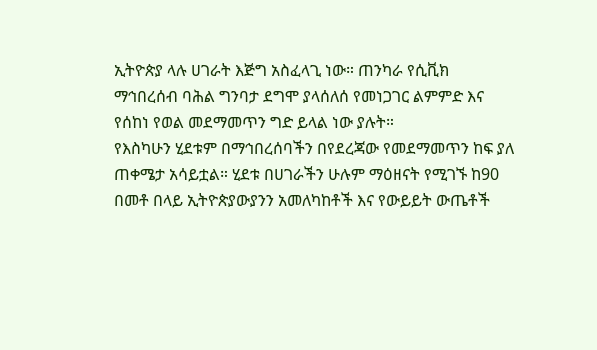ኢትዮጵያ ላሉ ሀገራት እጅግ አስፈላጊ ነው። ጠንካራ የሲቪክ ማኅበረሰብ ባሕል ግንባታ ደግሞ ያላሰለሰ የመነጋገር ልምምድ እና የሰከነ የወል መደማመጥን ግድ ይላል ነው ያሉት።
የእስካሁን ሂደቱም በማኅበረሰባችን በየደረጃው የመደማመጥን ከፍ ያለ ጠቀሜታ አሳይቷል። ሂደቱ በሀገራችን ሁሉም ማዕዘናት የሚገኙ ከ90 በመቶ በላይ ኢትዮጵያውያንን አመለካከቶች እና የውይይት ውጤቶች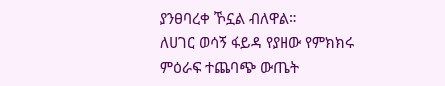ያንፀባረቀ ኾኗል ብለዋል።
ለሀገር ወሳኝ ፋይዳ የያዘው የምክክሩ ምዕራፍ ተጨባጭ ውጤት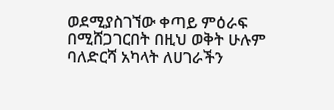ወደሚያስገኘው ቀጣይ ምዕራፍ በሚሸጋገርበት በዚህ ወቅት ሁሉም ባለድርሻ አካላት ለሀገራችን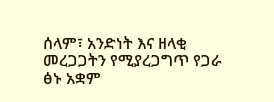ሰላም፣ አንድነት እና ዘላቂ መረጋጋትን የሚያረጋግጥ የጋራ ፅኑ አቋም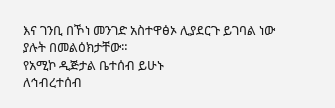እና ገንቢ በኾነ መንገድ አስተዋፅኦ ሊያደርጉ ይገባል ነው ያሉት በመልዕክታቸው።
የአሚኮ ዲጅታል ቤተሰብ ይሁኑ
ለኅብረተሰብ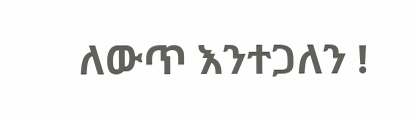ለውጥ እንተጋለን !